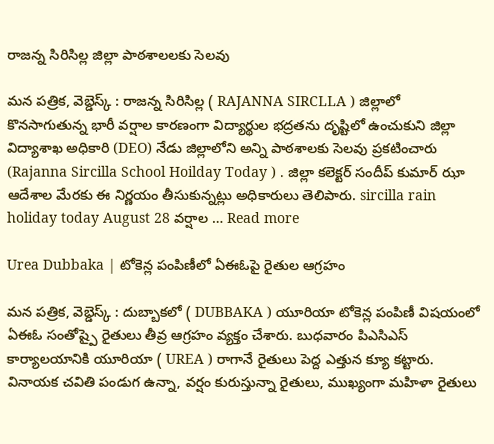రాజన్న సిరిసిల్ల జిల్లా పాఠశాలలకు సెలవు

మన పత్రిక, వెబ్డెస్క్ : రాజన్న సిరిసిల్ల ( RAJANNA SIRCLLA ) జిల్లాలో కొనసాగుతున్న భారీ వర్షాల కారణంగా విద్యార్థుల భద్రతను దృష్టిలో ఉంచుకుని జిల్లా విద్యాశాఖ అధికారి (DEO) నేడు జిల్లాలోని అన్ని పాఠశాలకు సెలవు ప్రకటించారు (Rajanna Sircilla School Hoilday Today ) . జిల్లా కలెక్టర్ సందీప్ కుమార్ ఝా ఆదేశాల మేరకు ఈ నిర్ణయం తీసుకున్నట్లు అధికారులు తెలిపారు. sircilla rain holiday today August 28 వర్షాల … Read more

Urea Dubbaka | టోకెన్ల పంపిణీలో ఏఈఓపై రైతుల ఆగ్రహం

మన పత్రిక, వెబ్డెస్క్ : దుబ్బాకలో ( DUBBAKA ) యూరియా టోకెన్ల పంపిణీ విషయంలో ఏఈఓ సంతోష్పై రైతులు తీవ్ర ఆగ్రహం వ్యక్తం చేశారు. బుధవారం పిఎసిఎస్ కార్యాలయానికి యూరియా ( UREA ) రాగానే రైతులు పెద్ద ఎత్తున క్యూ కట్టారు. వినాయక చవితి పండుగ ఉన్నా, వర్షం కురుస్తున్నా రైతులు, ముఖ్యంగా మహిళా రైతులు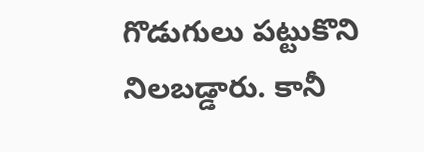గొడుగులు పట్టుకొని నిలబడ్డారు. కానీ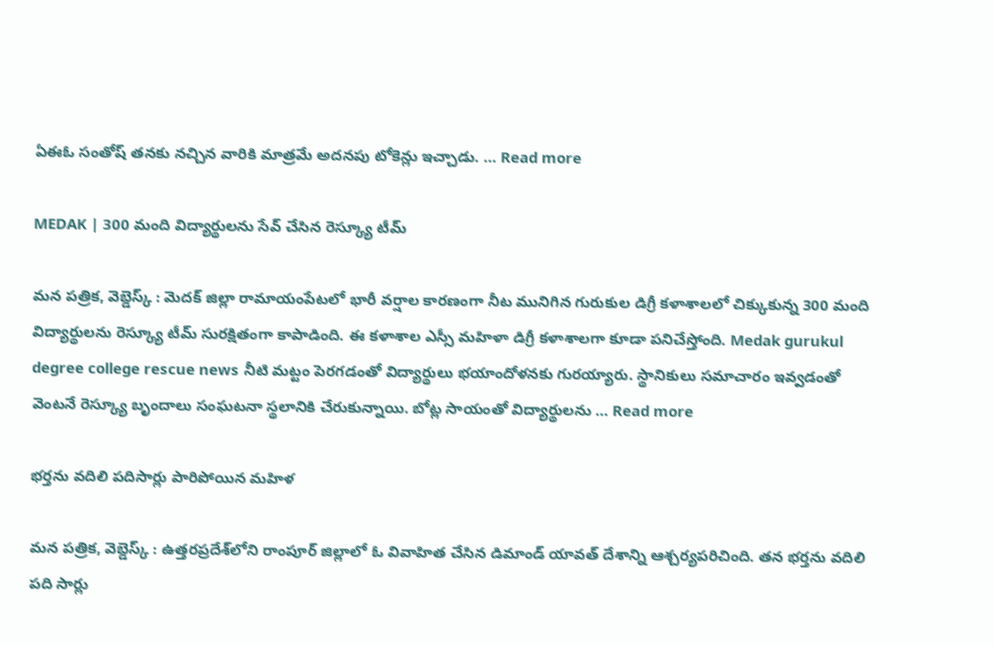ఏఈఓ సంతోష్ తనకు నచ్చిన వారికి మాత్రమే అదనపు టోకెన్లు ఇచ్చాడు. … Read more

MEDAK | 300 మంది విద్యార్థులను సేవ్ చేసిన రెస్క్యూ టీమ్

మన పత్రిక, వెబ్డెస్క్ : మెదక్ జిల్లా రామాయంపేటలో భారీ వర్షాల కారణంగా నీట మునిగిన గురుకుల డిగ్రీ కళాశాలలో చిక్కుకున్న 300 మంది విద్యార్థులను రెస్క్యూ టీమ్ సురక్షితంగా కాపాడింది. ఈ కళాశాల ఎస్సీ మహిళా డిగ్రీ కళాశాలగా కూడా పనిచేస్తోంది. Medak gurukul degree college rescue news నీటి మట్టం పెరగడంతో విద్యార్థులు భయాందోళనకు గురయ్యారు. స్థానికులు సమాచారం ఇవ్వడంతో వెంటనే రెస్క్యూ బృందాలు సంఘటనా స్థలానికి చేరుకున్నాయి. బోట్ల సాయంతో విద్యార్థులను … Read more

భర్తను వదిలి పదిసార్లు పారిపోయిన మహిళ

మన పత్రిక, వెబ్డెస్క్ : ఉత్తరప్రదేశ్‌లోని రాంపూర్ జిల్లాలో ఓ వివాహిత చేసిన డిమాండ్ యావత్ దేశాన్ని ఆశ్చర్యపరిచింది. తన భర్తను వదిలి పది సార్లు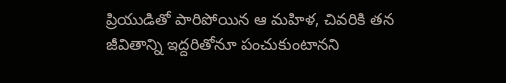ప్రియుడితో పారిపోయిన ఆ మహిళ, చివరికి తన జీవితాన్ని ఇద్దరితోనూ పంచుకుంటానని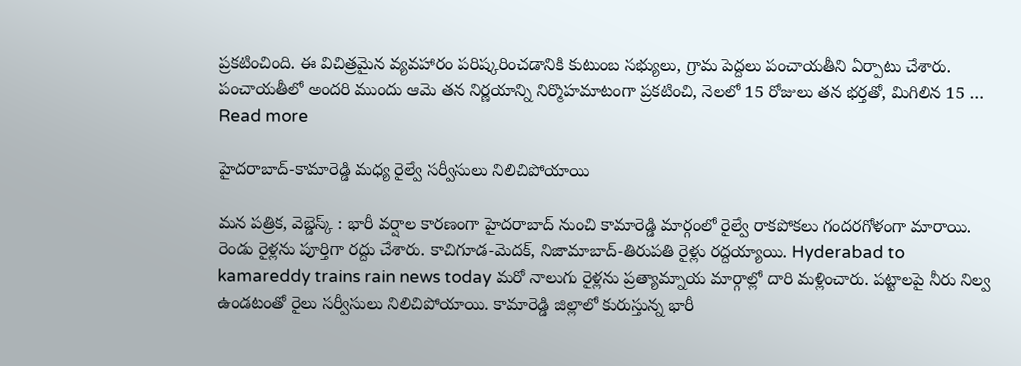ప్రకటించింది. ఈ విచిత్రమైన వ్యవహారం పరిష్కరించడానికి కుటుంబ సభ్యులు, గ్రామ పెద్దలు పంచాయతీని ఏర్పాటు చేశారు. పంచాయతీలో అందరి ముందు ఆమె తన నిర్ణయాన్ని నిర్మొహమాటంగా ప్రకటించి, నెలలో 15 రోజులు తన భర్తతో, మిగిలిన 15 … Read more

హైదరాబాద్-కామారెడ్డి మధ్య రైల్వే సర్వీసులు నిలిచిపోయాయి

మన పత్రిక, వెబ్డెస్క్ : భారీ వర్షాల కారణంగా హైదరాబాద్‌ నుంచి కామారెడ్డి మార్గంలో రైల్వే రాకపోకలు గందరగోళంగా మారాయి. రెండు రైళ్లను పూర్తిగా రద్దు చేశారు. కాచిగూడ-మెదక్, నిజామాబాద్-తిరుపతి రైళ్లు రద్దయ్యాయి. Hyderabad to kamareddy trains rain news today మరో నాలుగు రైళ్లను ప్రత్యామ్నాయ మార్గాల్లో దారి మళ్లించారు. పట్టాలపై నీరు నిల్వ ఉండటంతో రైలు సర్వీసులు నిలిచిపోయాయి. కామారెడ్డి జిల్లాలో కురుస్తున్న భారీ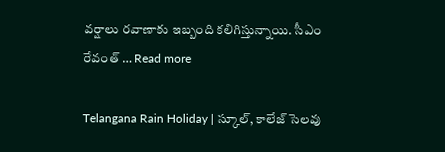వర్షాలు రవాణాకు ఇబ్బంది కలిగిస్తున్నాయి. సీఎం రేవంత్ … Read more

Telangana Rain Holiday | స్కూల్, కాలేజ్ సెలవు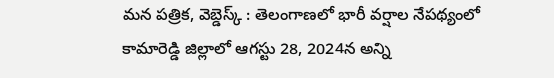మన పత్రిక, వెబ్డెస్క్ : తెలంగాణలో భారీ వర్షాల నేపథ్యంలో కామారెడ్డి జిల్లాలో ఆగస్టు 28, 2024న అన్ని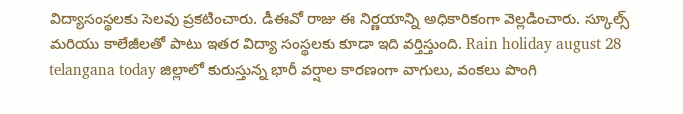విద్యాసంస్థలకు సెలవు ప్రకటించారు. డీఈవో రాజు ఈ నిర్ణయాన్ని అధికారికంగా వెల్లడించారు. స్కూల్స్ మరియు కాలేజీలతో పాటు ఇతర విద్యా సంస్థలకు కూడా ఇది వర్తిస్తుంది. Rain holiday august 28 telangana today జిల్లాలో కురుస్తున్న భారీ వర్షాల కారణంగా వాగులు, వంకలు పొంగి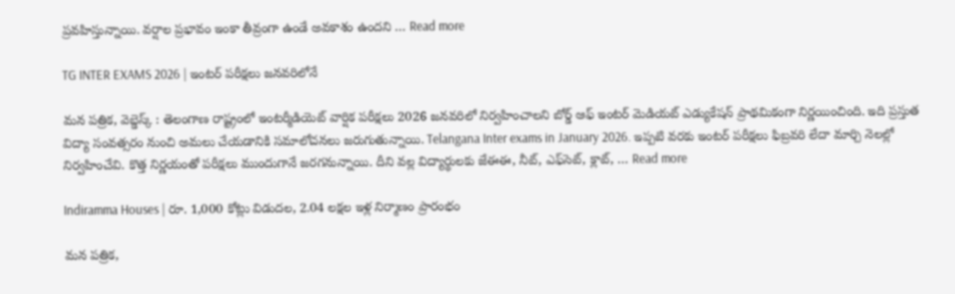ప్రవహిస్తున్నాయి. వర్షాల ప్రభావం ఇంకా తీవ్రంగా ఉండే అవకాశం ఉందని … Read more

TG INTER EXAMS 2026 | ఇంటర్ పరీక్షలు జనవరిలోనే

మన పత్రిక, వెబ్డెస్క్ : తెలంగాణ రాష్ట్రంలో ఇంటర్మీడియెట్ వార్షిక పరీక్షలు 2026 జనవరిలో నిర్వహించాలని బోర్డ్ ఆఫ్ ఇంటర్ మెడియట్ ఎడ్యుకేషన్ ప్రాథమికంగా నిర్ణయించింది. ఇది ప్రస్తుత విద్యా సంవత్సరం నుంచి అమలు చేయడానికి సమాలోచనలు జరుగుతున్నాయి. Telangana Inter exams in January 2026. ఇప్పటి వరకు ఇంటర్ పరీక్షలు ఫిబ్రవరి లేదా మార్చి నెలల్లో నిర్వహించేవి. కొత్త నిర్ణయంతో పరీక్షలు ముందుగానే జరగనున్నాయి. దీని వల్ల విద్యార్థులకు జేఈఈ, నీట్, ఎఫ్‌సెట్, క్లాట్, … Read more

Indiramma Houses | రూ. 1,000 కోట్లు విడుదల, 2.04 లక్షల ఇళ్ల నిర్మాణం ప్రారంభం

మన పత్రిక,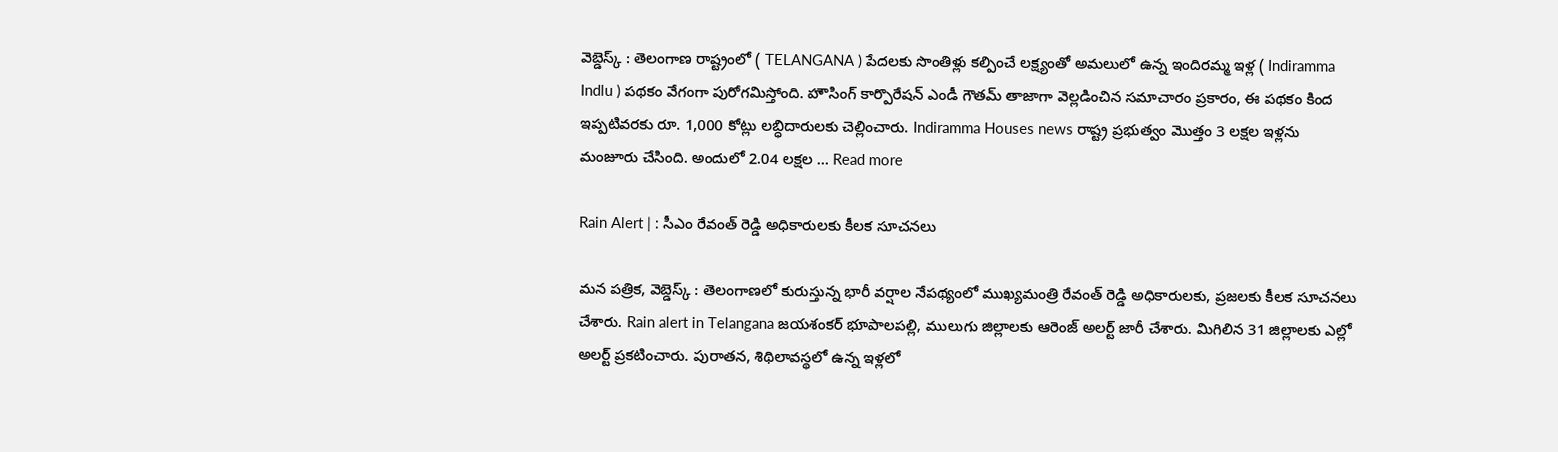వెబ్డెస్క్ : తెలంగాణ రాష్ట్రంలో ( TELANGANA ) పేదలకు సొంతిళ్లు కల్పించే లక్ష్యంతో అమలులో ఉన్న ఇందిరమ్మ ఇళ్ల ( Indiramma Indlu ) పథకం వేగంగా పురోగమిస్తోంది. హౌసింగ్ కార్పొరేషన్ ఎండీ గౌతమ్ తాజాగా వెల్లడించిన సమాచారం ప్రకారం, ఈ పథకం కింద ఇప్పటివరకు రూ. 1,000 కోట్లు లబ్ధిదారులకు చెల్లించారు. Indiramma Houses news రాష్ట్ర ప్రభుత్వం మొత్తం 3 లక్షల ఇళ్లను మంజూరు చేసింది. అందులో 2.04 లక్షల … Read more

Rain Alert | : సీఎం రేవంత్ రెడ్డి అధికారులకు కీలక సూచనలు

మన పత్రిక, వెబ్డెస్క్ : తెలంగాణలో కురుస్తున్న భారీ వర్షాల నేపథ్యంలో ముఖ్యమంత్రి రేవంత్ రెడ్డి అధికారులకు, ప్రజలకు కీలక సూచనలు చేశారు. Rain alert in Telangana జయశంకర్ భూపాలపల్లి, ములుగు జిల్లాలకు ఆరెంజ్ అలర్ట్ జారీ చేశారు. మిగిలిన 31 జిల్లాలకు ఎల్లో అలర్ట్ ప్రకటించారు. పురాతన, శిథిలావస్థలో ఉన్న ఇళ్లలో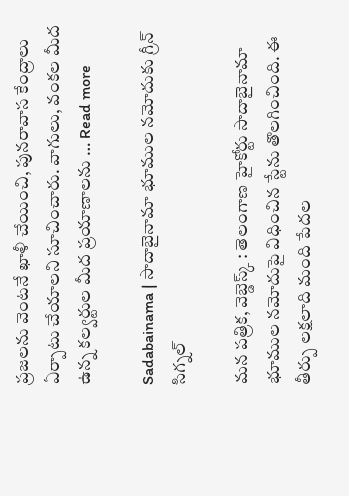ప్రజలను వెంటనే ఖాళీ చేయించి, పునరావాస కేంద్రాలు ఏర్పాటు చేయాలని సూచించారు. వాగులు, వంకల మీద ఉన్న కల్వర్టుల మీద ప్రయాణాలను … Read more

Sadabainama | సాదాబైనామా భూముల నమోదుకు గ్రీన్ సిగ్నల్

మన పత్రిక, వెబ్డెస్క్ : తెలంగాణ హైకోర్టు సాదాబైనామా భూముల నమోదుపై విధించిన స్టేను తొలగించింది. ఈ తీర్పు లక్షలాది మంది పేదల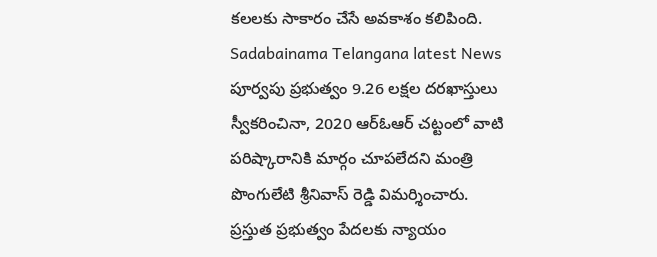కలలకు సాకారం చేసే అవకాశం కలిపింది. Sadabainama Telangana latest News పూర్వపు ప్రభుత్వం 9.26 లక్షల దరఖాస్తులు స్వీకరించినా, 2020 ఆర్ఓఆర్ చట్టంలో వాటి పరిష్కారానికి మార్గం చూపలేదని మంత్రి పొంగులేటి శ్రీనివాస్ రెడ్డి విమర్శించారు. ప్రస్తుత ప్రభుత్వం పేదలకు న్యాయం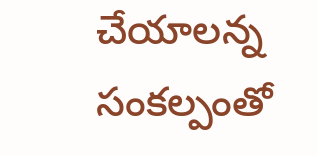చేయాలన్న సంకల్పంతో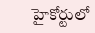హైకోర్టులో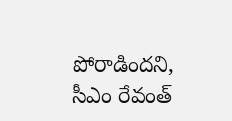పోరాడిందని, సీఎం రేవంత్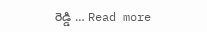రెడ్డి … Read more